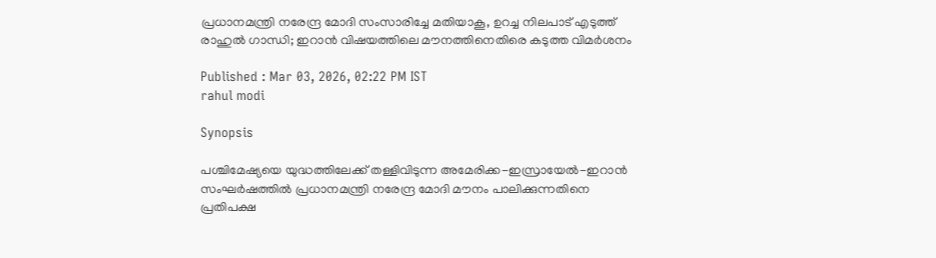പ്രധാനമന്ത്രി നരേന്ദ്ര മോദി സംസാരിച്ചേ മതിയാകൂ, ഉറച്ച നിലപാട് എടുത്ത് രാഹുൽ ഗാന്ധി; ഇറാൻ വിഷയത്തിലെ മൗനത്തിനെതിരെ കടുത്ത വിമർശനം

Published : Mar 03, 2026, 02:22 PM IST
rahul modi

Synopsis

പശ്ചിമേഷ്യയെ യുദ്ധത്തിലേക്ക് തള്ളിവിടുന്ന അമേരിക്ക-ഇസ്രായേൽ-ഇറാൻ സംഘർഷത്തിൽ പ്രധാനമന്ത്രി നരേന്ദ്ര മോദി മൗനം പാലിക്കുന്നതിനെ പ്രതിപക്ഷ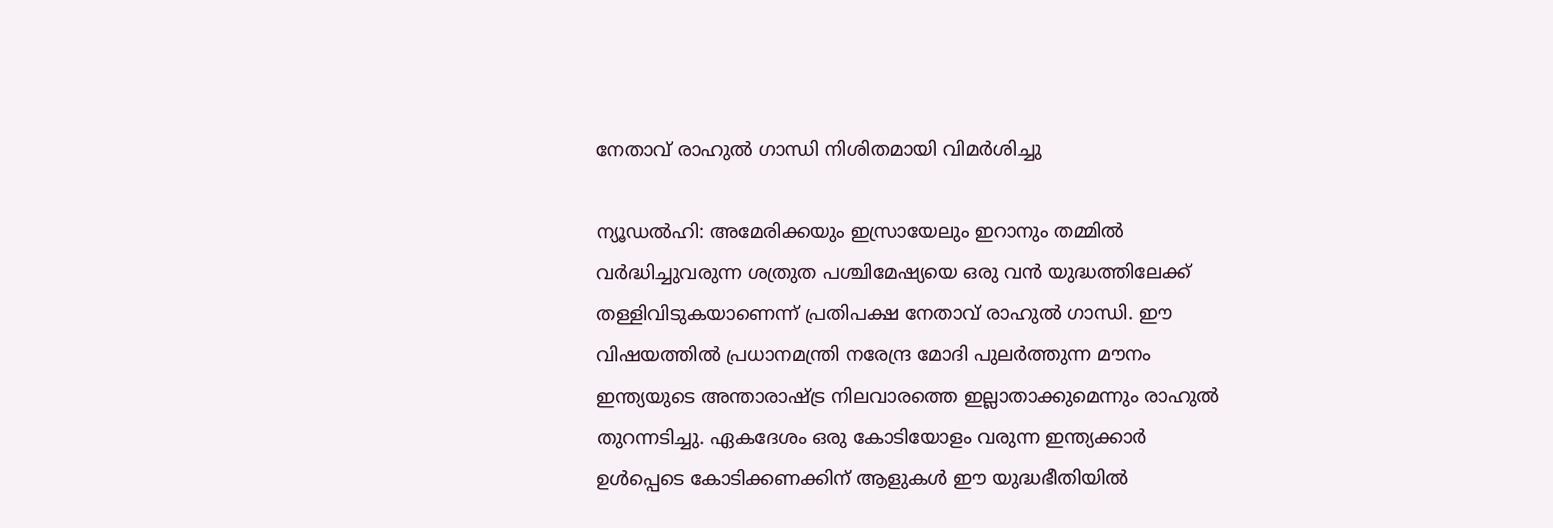നേതാവ് രാഹുൽ ഗാന്ധി നിശിതമായി വിമർശിച്ചു

ന്യൂഡൽഹി: അമേരിക്കയും ഇസ്രായേലും ഇറാനും തമ്മിൽ വർദ്ധിച്ചുവരുന്ന ശത്രുത പശ്ചിമേഷ്യയെ ഒരു വൻ യുദ്ധത്തിലേക്ക് തള്ളിവിടുകയാണെന്ന് പ്രതിപക്ഷ നേതാവ് രാഹുൽ ഗാന്ധി. ഈ വിഷയത്തിൽ പ്രധാനമന്ത്രി നരേന്ദ്ര മോദി പുലർത്തുന്ന മൗനം ഇന്ത്യയുടെ അന്താരാഷ്ട്ര നിലവാരത്തെ ഇല്ലാതാക്കുമെന്നും രാഹുൽ തുറന്നടിച്ചു. ഏകദേശം ഒരു കോടിയോളം വരുന്ന ഇന്ത്യക്കാർ ഉൾപ്പെടെ കോടിക്കണക്കിന് ആളുകൾ ഈ യുദ്ധഭീതിയിൽ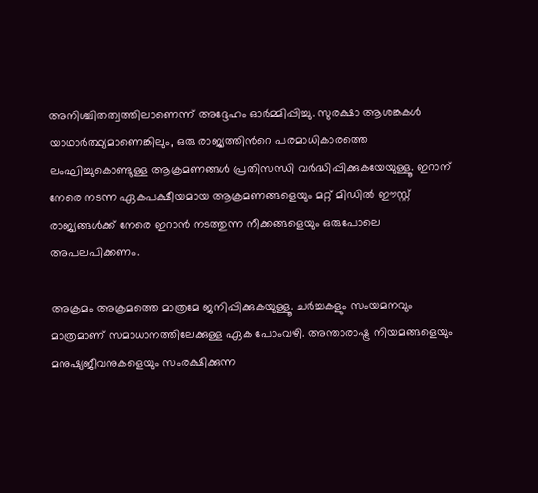അനിശ്ചിതത്വത്തിലാണെന്ന് അദ്ദേഹം ഓർമ്മിപ്പിച്ചു. സുരക്ഷാ ആശങ്കകൾ യാഥാർത്ഥ്യമാണെങ്കിലും, ഒരു രാജ്യത്തിന്‍റെ പരമാധികാരത്തെ ലംഘിച്ചുകൊണ്ടുള്ള ആക്രമണങ്ങൾ പ്രതിസന്ധി വർദ്ധിപ്പിക്കുകയേയുള്ളൂ. ഇറാന് നേരെ നടന്ന ഏകപക്ഷീയമായ ആക്രമണങ്ങളെയും മറ്റ് മിഡിൽ ഈസ്റ്റ് രാജ്യങ്ങൾക്ക് നേരെ ഇറാൻ നടത്തുന്ന നീക്കങ്ങളെയും ഒരുപോലെ അപലപിക്കണം.

അക്രമം അക്രമത്തെ മാത്രമേ ജനിപ്പിക്കുകയുള്ളൂ. ചർച്ചകളും സംയമനവും മാത്രമാണ് സമാധാനത്തിലേക്കുള്ള ഏക പോംവഴി. അന്താരാഷ്ട്ര നിയമങ്ങളെയും മനുഷ്യജീവനുകളെയും സംരക്ഷിക്കുന്ന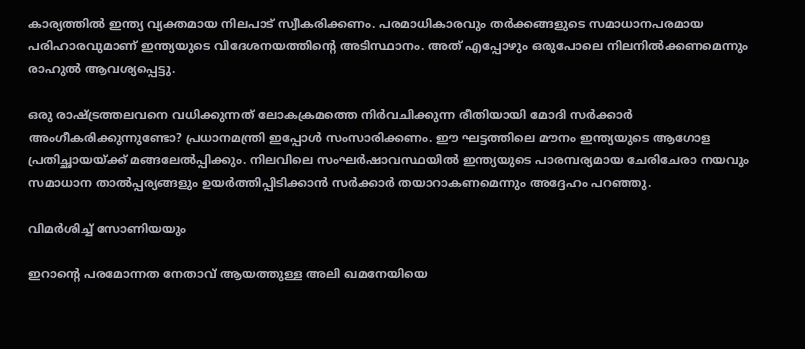കാര്യത്തിൽ ഇന്ത്യ വ്യക്തമായ നിലപാട് സ്വീകരിക്കണം. പരമാധികാരവും തർക്കങ്ങളുടെ സമാധാനപരമായ പരിഹാരവുമാണ് ഇന്ത്യയുടെ വിദേശനയത്തിന്റെ അടിസ്ഥാനം. അത് എപ്പോഴും ഒരുപോലെ നിലനിൽക്കണമെന്നും രാഹുൽ ആവശ്യപ്പെട്ടു.

ഒരു രാഷ്ട്രത്തലവനെ വധിക്കുന്നത് ലോകക്രമത്തെ നിർവചിക്കുന്ന രീതിയായി മോദി സർക്കാർ അംഗീകരിക്കുന്നുണ്ടോ? പ്രധാനമന്ത്രി ഇപ്പോൾ സംസാരിക്കണം. ഈ ഘട്ടത്തിലെ മൗനം ഇന്ത്യയുടെ ആഗോള പ്രതിച്ഛായയ്ക്ക് മങ്ങലേൽപ്പിക്കും. നിലവിലെ സംഘർഷാവസ്ഥയിൽ ഇന്ത്യയുടെ പാരമ്പര്യമായ ചേരിചേരാ നയവും സമാധാന താൽപ്പര്യങ്ങളും ഉയർത്തിപ്പിടിക്കാൻ സർക്കാർ തയാറാകണമെന്നും അദ്ദേഹം പറഞ്ഞു.

വിമർശിച്ച് സോണിയയും

ഇറാന്‍റെ പരമോന്നത നേതാവ് ആയത്തുള്ള അലി ഖമനേയിയെ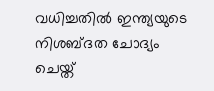വധിച്ചതിൽ ഇന്ത്യയുടെ നിശബ്‍ദത ചോദ്യം ചെയ്ത്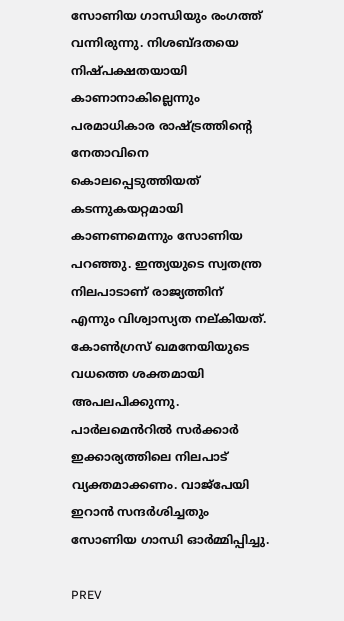സോണിയ ഗാന്ധിയും രംഗത്ത് വന്നിരുന്നു. നിശബ്‍ദതയെ നിഷ്പക്ഷതയായി കാണാനാകില്ലെന്നും പരമാധികാര രാഷ്ട്രത്തിന്‍റെ നേതാവിനെ കൊലപ്പെടുത്തിയത് കടന്നുകയറ്റമായി കാണണമെന്നും സോണിയ പറഞ്ഞു. ഇന്ത്യയുടെ സ്വതന്ത്ര നിലപാടാണ് രാജ്യത്തിന് എന്നും വിശ്വാസ്യത നല്കിയത്. കോൺഗ്രസ് ഖമനേയിയുടെ വധത്തെ ശക്തമായി അപലപിക്കുന്നു. പാർലമെൻറിൽ സർക്കാർ ഇക്കാര്യത്തിലെ നിലപാട് വ്യക്തമാക്കണം. വാജ്പേയി ഇറാൻ സന്ദർശിച്ചതും സോണിയ ഗാന്ധി ഓർമ്മിപ്പിച്ചു.

PREV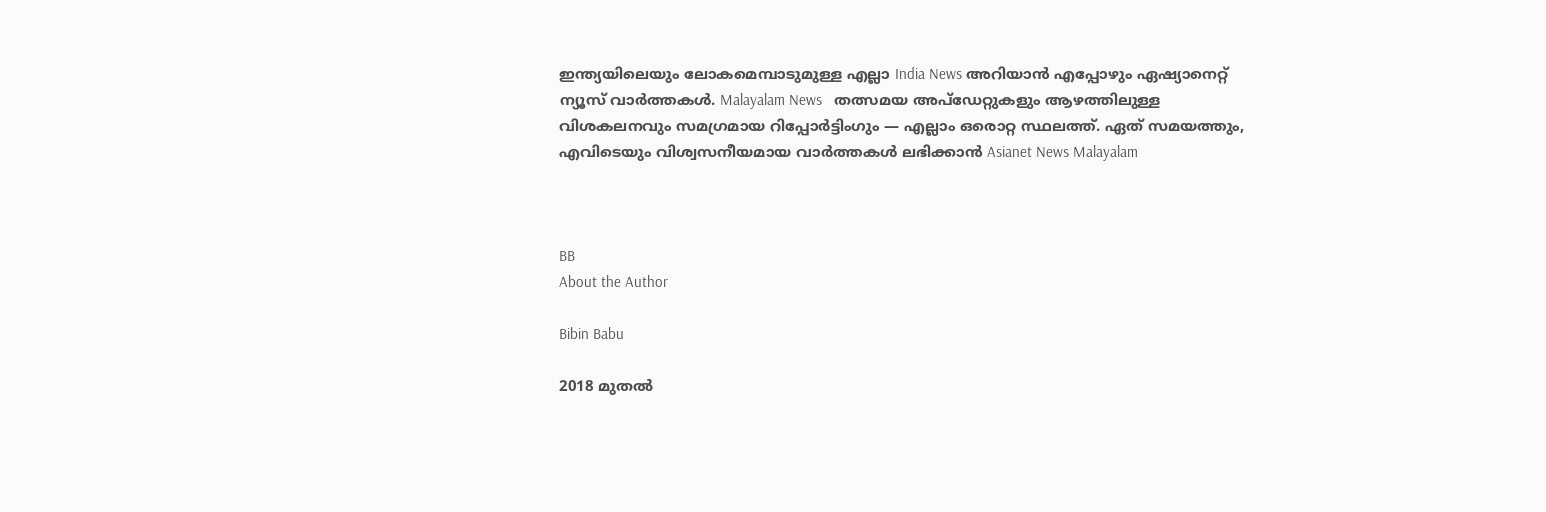ഇന്ത്യയിലെയും ലോകമെമ്പാടുമുള്ള എല്ലാ India News അറിയാൻ എപ്പോഴും ഏഷ്യാനെറ്റ് ന്യൂസ് വാർത്തകൾ. Malayalam News   തത്സമയ അപ്‌ഡേറ്റുകളും ആഴത്തിലുള്ള വിശകലനവും സമഗ്രമായ റിപ്പോർട്ടിംഗും — എല്ലാം ഒരൊറ്റ സ്ഥലത്ത്. ഏത് സമയത്തും, എവിടെയും വിശ്വസനീയമായ വാർത്തകൾ ലഭിക്കാൻ Asianet News Malayalam



BB
About the Author

Bibin Babu

2018 മുതല്‍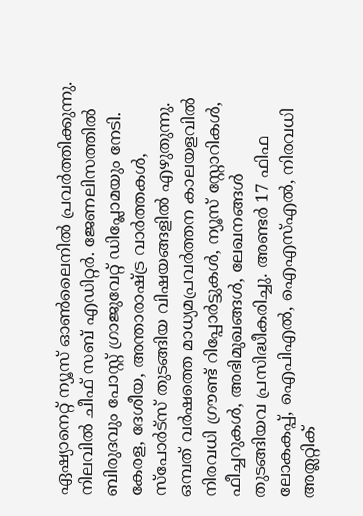ഏഷ്യാനെറ്റ് ന്യൂസ് ഓണ്‍ലൈനില്‍ പ്രവര്‍ത്തിക്കുന്നു. നിലവില്‍ ചീഫ് സബ് എഡിറ്റർ. ജേണലിസത്തില്‍ ബിരുദവും പോസ്റ്റ് ഗ്രാജുവേറ്റ് ഡിപ്ലോമയും നേടി. കേരള, ദേശീയ, അന്താരാഷ്ട്ര വാര്‍ത്തകള്‍, സ്പോര്‍ട്സ് തുടങ്ങിയ വിഷയങ്ങളില്‍ എഴുതുന്നു. ഒമ്പത് വര്‍ഷത്തെ മാധ്യമപ്രവര്‍ത്തന കാലയളവില്‍ നിരവധി ഗ്രൗണ്ട് റിപ്പോര്‍ട്ടുകള്‍, ന്യൂസ് സ്റ്റോറികള്‍, ഫീച്ചറുകള്‍, അഭിമുഖങ്ങള്‍, ലേഖനങ്ങള്‍ തുടങ്ങിയവ പ്രസിദ്ധീകരിച്ചു. അണ്ടര്‍ 17 ഫിഫ ലോകകപ്പ്, ഐപിഎൽ, ഐഎസ്എൽ, നിരവധി അത്ലറ്റിക്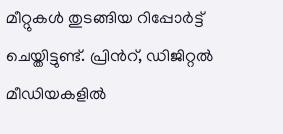മീറ്റുകൾ തുടങ്ങിയ റിപ്പോര്‍ട്ട് ചെയ്തിട്ടുണ്ട്. പ്രിന്‍റ്, ഡിജിറ്റല്‍ മീഡിയകളില്‍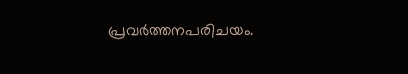പ്രവര്‍ത്തനപരിചയം.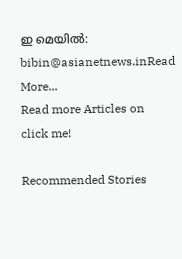ഇ മെയില്‍: bibin@asianetnews.inRead More...
Read more Articles on
click me!

Recommended Stories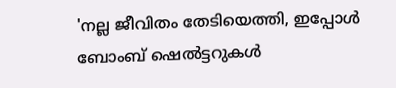'നല്ല ജീവിതം തേടിയെത്തി, ഇപ്പോൾ ബോംബ് ഷെൽട്ടറുകൾ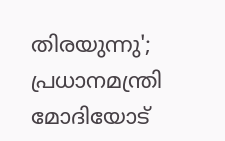തിരയുന്നു'; പ്രധാനമന്ത്രി മോദിയോട്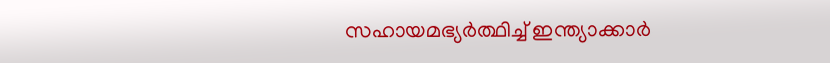സഹായമഭ്യർത്ഥിച്ച് ഇന്ത്യാക്കാർ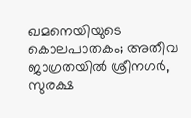ഖമനെയിയുടെ കൊലപാതകം; അതീവ ജാഗ്രതയിൽ ശ്രീനഗർ, സുരക്ഷ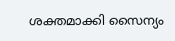ശക്തമാക്കി സൈന്യം